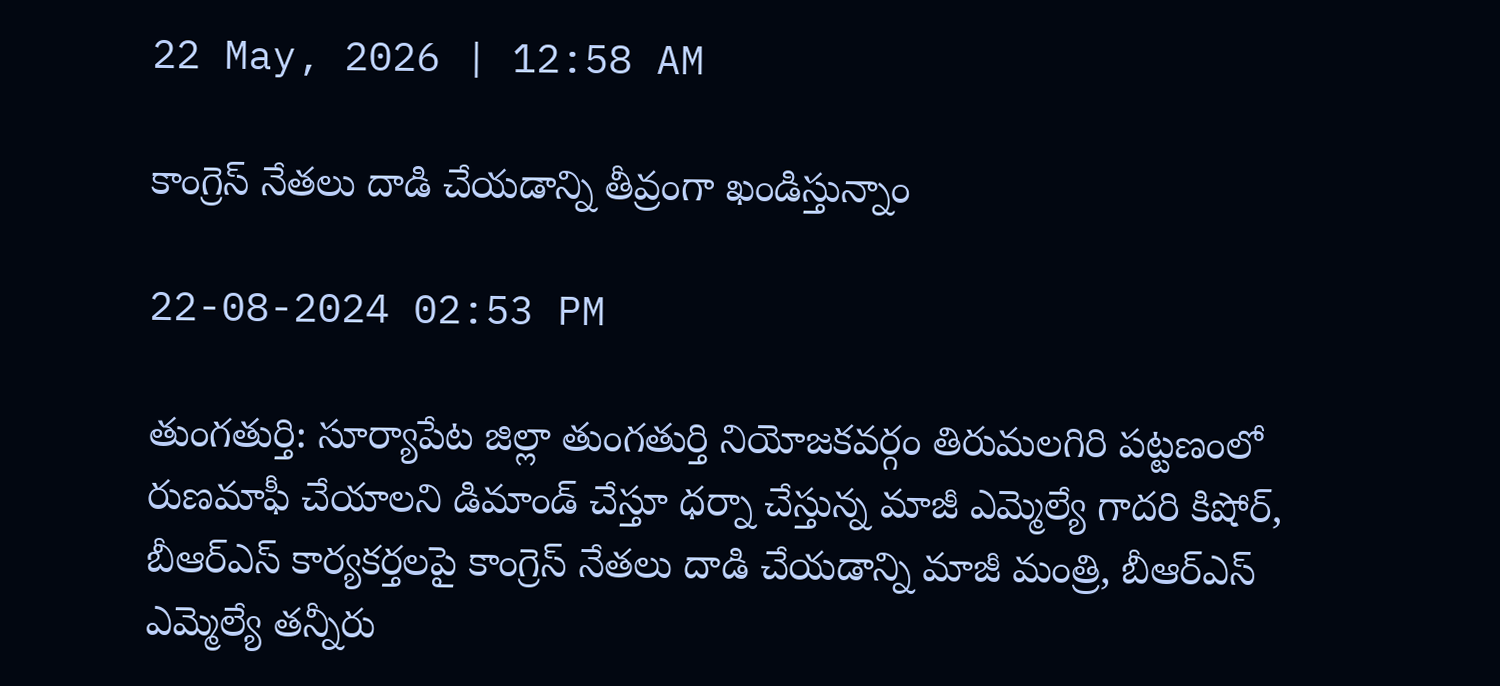22 May, 2026 | 12:58 AM

కాంగ్రెస్ నేతలు దాడి చేయడాన్ని తీవ్రంగా ఖండిస్తున్నాం

22-08-2024 02:53 PM

తుంగతుర్తి: సూర్యాపేట జిల్లా తుంగతుర్తి నియోజకవర్గం తిరుమలగిరి పట్టణంలో రుణమాఫీ చేయాలని డిమాండ్ చేస్తూ ధర్నా చేస్తున్న మాజీ ఎమ్మెల్యే గాదరి కిషోర్, బీఆర్ఎస్ కార్యకర్తలపై కాంగ్రెస్ నేతలు దాడి చేయడాన్ని మాజీ మంత్రి, బీఆర్ఎస్ ఎమ్మెల్యే తన్నీరు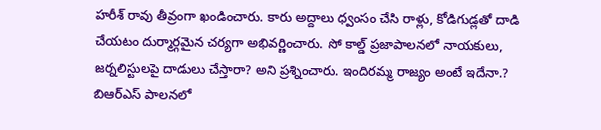హరీశ్ రావు తీవ్రంగా ఖండించారు. కారు అద్దాలు ధ్వంసం చేసి రాళ్లు, కోడిగుడ్లతో దాడి చేయటం దుర్మార్గమైన చర్యగా అభివర్ణించారు. సో కాల్డ్ ప్రజాపాలనలో నాయకులు, జర్నలిస్టులపై దాడులు చేస్తారా? అని ప్రశ్నించారు. ఇందిరమ్మ రాజ్యం అంటే ఇదేనా.? బిఆర్ఎస్ పాలనలో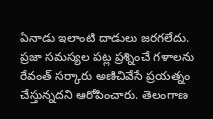ఏనాడు ఇలాంటి దాడులు జరగలేదు. ప్రజా సమస్యల పట్ల ప్రశ్నించే గళాలను రేవంత్ సర్కారు అణిచివేసే ప్రయత్నం చేస్తున్నదని ఆరోపించారు. తెలంగాణ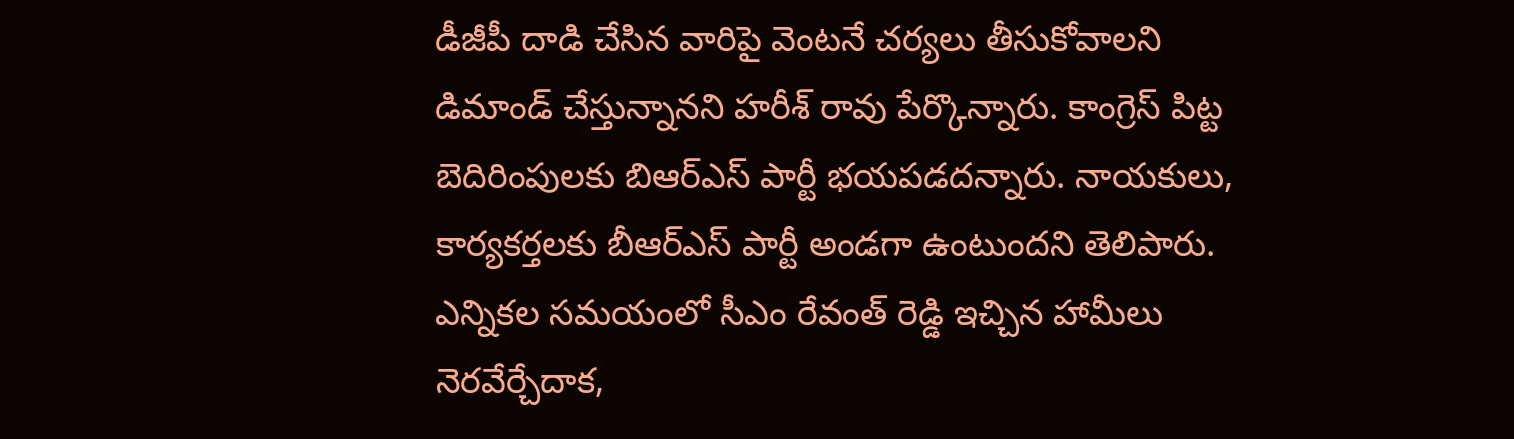డీజీపీ దాడి చేసిన వారిపై వెంటనే చర్యలు తీసుకోవాలని డిమాండ్ చేస్తున్నానని హరీశ్ రావు పేర్కొన్నారు. కాంగ్రెస్ పిట్ట బెదిరింపులకు బిఆర్ఎస్ పార్టీ భయపడదన్నారు. నాయకులు, కార్యకర్తలకు బీఆర్ఎస్ పార్టీ అండగా ఉంటుందని తెలిపారు. ఎన్నికల సమయంలో సీఎం రేవంత్ రెడ్డి ఇచ్చిన హామీలు నెరవేర్చేదాక,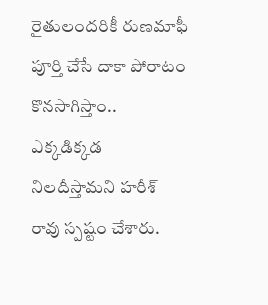రైతులందరికీ రుణమాఫీ పూర్తి చేసే దాకా పోరాటం కొనసాగిస్తాం.. ఎక్కడిక్కడ నిలదీస్తామని హరీశ్ రావు స్పష్టం చేశారు.